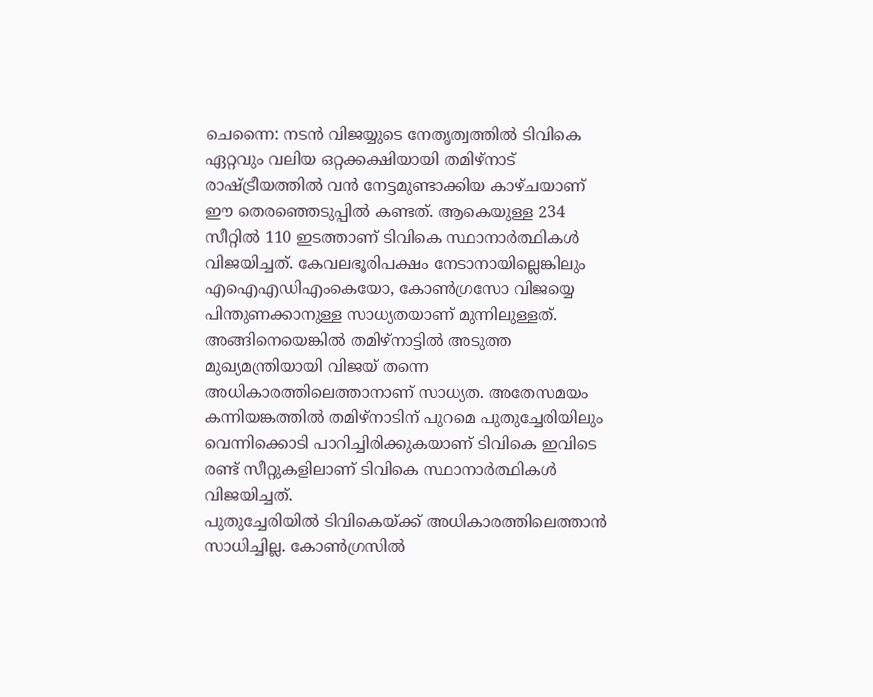ചെന്നൈ: നടൻ വിജയ്യുടെ നേതൃത്വത്തിൽ ടിവികെ ഏറ്റവും വലിയ ഒറ്റക്കക്ഷിയായി തമിഴ്നാട് രാഷ്ട്രീയത്തിൽ വൻ നേട്ടമുണ്ടാക്കിയ കാഴ്ചയാണ് ഈ തെരഞ്ഞെടുപ്പിൽ കണ്ടത്. ആകെയുള്ള 234 സീറ്റിൽ 110 ഇടത്താണ് ടിവികെ സ്ഥാനാർത്ഥികൾ വിജയിച്ചത്. കേവലഭൂരിപക്ഷം നേടാനായില്ലെങ്കിലും എഐഎഡിഎംകെയോ, കോൺഗ്രസോ വിജയ്യെ പിന്തുണക്കാനുള്ള സാധ്യതയാണ് മുന്നിലുള്ളത്. അങ്ങിനെയെങ്കിൽ തമിഴ്നാട്ടിൽ അടുത്ത മുഖ്യമന്ത്രിയായി വിജയ് തന്നെ അധികാരത്തിലെത്താനാണ് സാധ്യത. അതേസമയം കന്നിയങ്കത്തിൽ തമിഴ്നാടിന് പുറമെ പുതുച്ചേരിയിലും വെന്നിക്കൊടി പാറിച്ചിരിക്കുകയാണ് ടിവികെ ഇവിടെ രണ്ട് സീറ്റുകളിലാണ് ടിവികെ സ്ഥാനാർത്ഥികൾ വിജയിച്ചത്.
പുതുച്ചേരിയിൽ ടിവികെയ്ക്ക് അധികാരത്തിലെത്താൻ സാധിച്ചില്ല. കോൺഗ്രസിൽ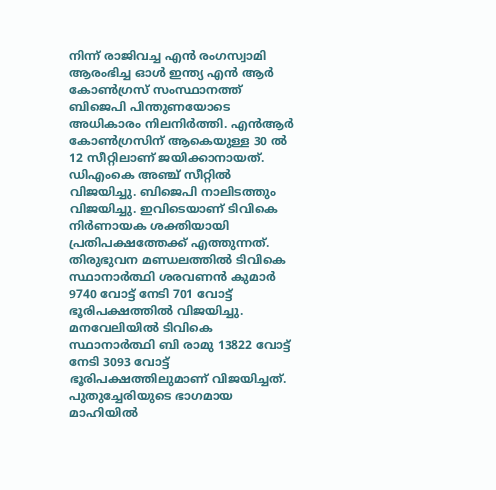നിന്ന് രാജിവച്ച എൻ രംഗസ്വാമി ആരംഭിച്ച ഓൾ ഇന്ത്യ എൻ ആർ കോൺഗ്രസ് സംസ്ഥാനത്ത് ബിജെപി പിന്തുണയോടെ അധികാരം നിലനിർത്തി. എൻആർ കോൺഗ്രസിന് ആകെയുള്ള 30 ൽ 12 സീറ്റിലാണ് ജയിക്കാനായത്. ഡിഎംകെ അഞ്ച് സീറ്റിൽ വിജയിച്ചു. ബിജെപി നാലിടത്തും വിജയിച്ചു. ഇവിടെയാണ് ടിവികെ നിർണായക ശക്തിയായി പ്രതിപക്ഷത്തേക്ക് എത്തുന്നത്. തിരുഭുവന മണ്ഡലത്തിൽ ടിവികെ സ്ഥാനാർത്ഥി ശരവണൻ കുമാർ 9740 വോട്ട് നേടി 701 വോട്ട് ഭൂരിപക്ഷത്തിൽ വിജയിച്ചു. മനവേലിയിൽ ടിവികെ സ്ഥാനാർത്ഥി ബി രാമു 13822 വോട്ട് നേടി 3093 വോട്ട് ഭൂരിപക്ഷത്തിലുമാണ് വിജയിച്ചത്. പുതുച്ചേരിയുടെ ഭാഗമായ മാഹിയിൽ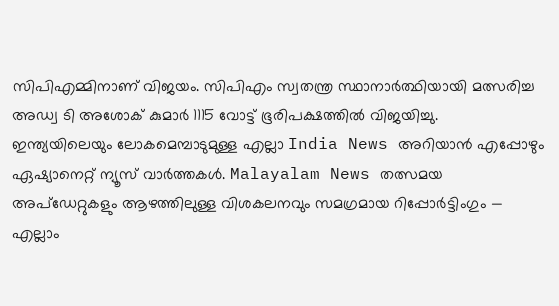സിപിഎമ്മിനാണ് വിജയം. സിപിഎം സ്വതന്ത്ര സ്ഥാനാർത്ഥിയായി മത്സരിച്ച അഡ്വ ടി അശോക് കുമാർ 1115 വോട്ട് ഭൂരിപക്ഷത്തിൽ വിജയിച്ചു.
ഇന്ത്യയിലെയും ലോകമെമ്പാടുമുള്ള എല്ലാ India News അറിയാൻ എപ്പോഴും ഏഷ്യാനെറ്റ് ന്യൂസ് വാർത്തകൾ. Malayalam News തത്സമയ അപ്ഡേറ്റുകളും ആഴത്തിലുള്ള വിശകലനവും സമഗ്രമായ റിപ്പോർട്ടിംഗും — എല്ലാം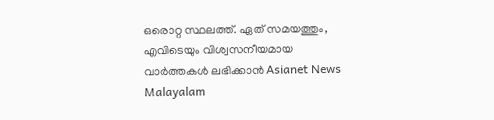ഒരൊറ്റ സ്ഥലത്ത്. ഏത് സമയത്തും, എവിടെയും വിശ്വസനീയമായ വാർത്തകൾ ലഭിക്കാൻ Asianet News Malayalam